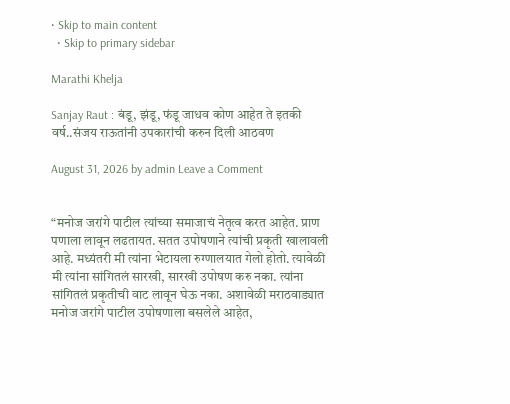• Skip to main content
  • Skip to primary sidebar

Marathi Khelja

Sanjay Raut : बंडू, झंडू, फंडू जाधव कोण आहेत ते इतकी वर्ष..संजय राऊतांनी उपकारांची करुन दिली आठवण

August 31, 2026 by admin Leave a Comment


“मनोज जरांगे पाटील त्यांच्या समाजाचं नेतृत्व करत आहेत. प्राण पणाला लावून लढतायत. सतत उपोषणाने त्यांची प्रकृती खालावली आहे. मध्यंतरी मी त्यांना भेटायला रुग्णालयात गेलो होतो. त्यावेळी मी त्यांना सांगितलं सारखी, सारखी उपोषण करु नका. त्यांना सांगितलं प्रकृतीची वाट लावून घेऊ नका. अशावेळी मराठवाड्यात मनोज जरांगे पाटील उपोषणाला बसलेले आहेत,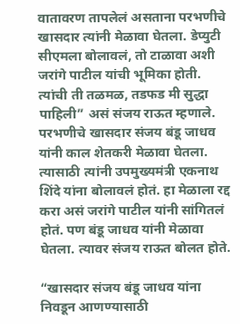वातावरण तापलेलं असताना परभणीचे खासदार त्यांनी मेळावा घेतला. डेप्युटी सीएमला बोलावलं, तो टाळावा अशी जरांगे पाटील यांची भूमिका होती. त्यांची ती तळमळ, तडफड मी सुद्धा पाहिली” असं संजय राऊत म्हणाले. परभणीचे खासदार संजय बंडू जाधव यांनी काल शेतकरी मेळावा घेतला. त्यासाठी त्यांनी उपमुख्यमंत्री एकनाथ शिंदे यांना बोलावलं होतं. हा मेळाला रद्द करा असं जरांगे पाटील यांनी सांगितलं होतं. पण बंडू जाधव यांनी मेळावा घेतला. त्यावर संजय राऊत बोलत होते.

“खासदार संजय बंडू जाधव यांना निवडून आणण्यासाठी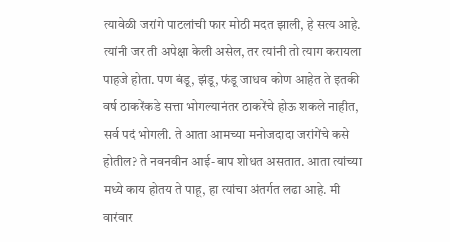त्यावेळी जरांगे पाटलांची फार मोठी मदत झाली, हे सत्य आहे. त्यांनी जर ती अपेक्षा केली असेल, तर त्यांनी तो त्याग करायला पाहजे होता. पण बंडू, झंडू, फंडू जाधव कोण आहेत ते इतकी वर्ष ठाकरेंकडे सत्ता भोगल्यानंतर ठाकरेंचे होऊ शकले नाहीत, सर्व पदं भोगली. ते आता आमच्या मनोजदादा जरांगेंचे कसे होतील? ते नवनवीन आई-बाप शोधत असतात. आता त्यांच्या मध्ये काय होतय ते पाहू, हा त्यांचा अंतर्गत लढा आहे. मी वारंवार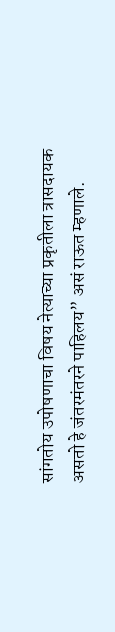सांगतोय उपोषणाचा विषय नेत्याच्या प्रकृतीला त्रासदायक असतो हे जंतरमंतरने पाहिलय” असं राऊत म्हणाले.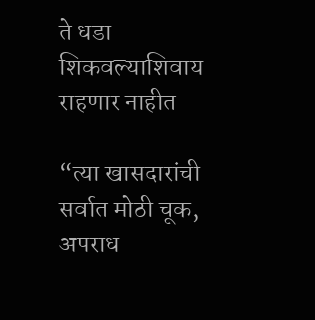ते धडा शिकवल्याशिवाय राहणार नाहीत

“त्या खासदारांची सर्वात मोठी चूक, अपराध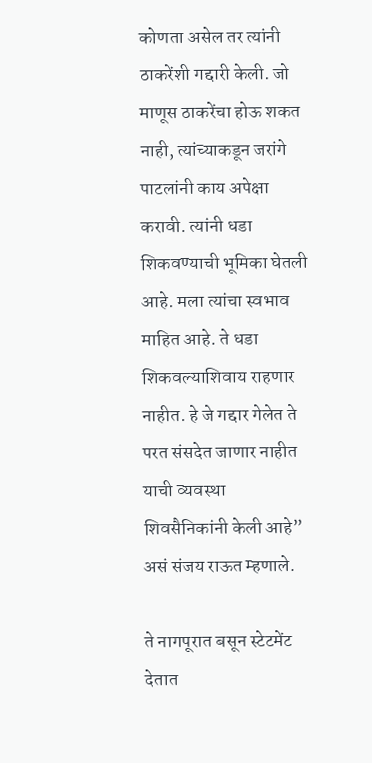कोणता असेल तर त्यांनी ठाकरेंशी गद्दारी केली. जो माणूस ठाकरेंचा होऊ शकत नाही, त्यांच्याकडून जरांगे पाटलांनी काय अपेक्षा करावी. त्यांनी धडा शिकवण्याची भूमिका घेतली आहे. मला त्यांचा स्वभाव माहित आहे. ते धडा शिकवल्याशिवाय राहणार नाहीत. हे जे गद्दार गेलेत ते परत संसदेत जाणार नाहीत याची व्यवस्था शिवसैनिकांनी केली आहे” असं संजय राऊत म्हणाले.

ते नागपूरात बसून स्टेटमेंट देतात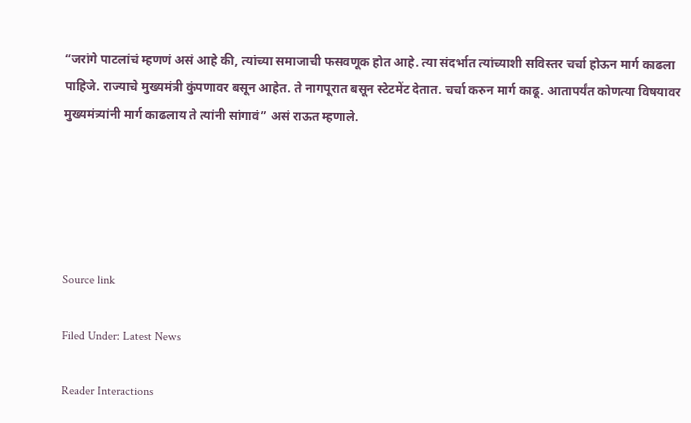“जरांगे पाटलांचं म्हणणं असं आहे की, त्यांच्या समाजाची फसवणूक होत आहे. त्या संदर्भात त्यांच्याशी सविस्तर चर्चा होऊन मार्ग काढला पाहिजे. राज्याचे मुख्यमंत्री कुंपणावर बसून आहेत. ते नागपूरात बसून स्टेटमेंट देतात. चर्चा करुन मार्ग काढू. आतापर्यंत कोणत्या विषयावर मुख्यमंत्र्यांनी मार्ग काढलाय ते त्यांनी सांगावं” असं राऊत म्हणाले.





Source link

Filed Under: Latest News

Reader Interactions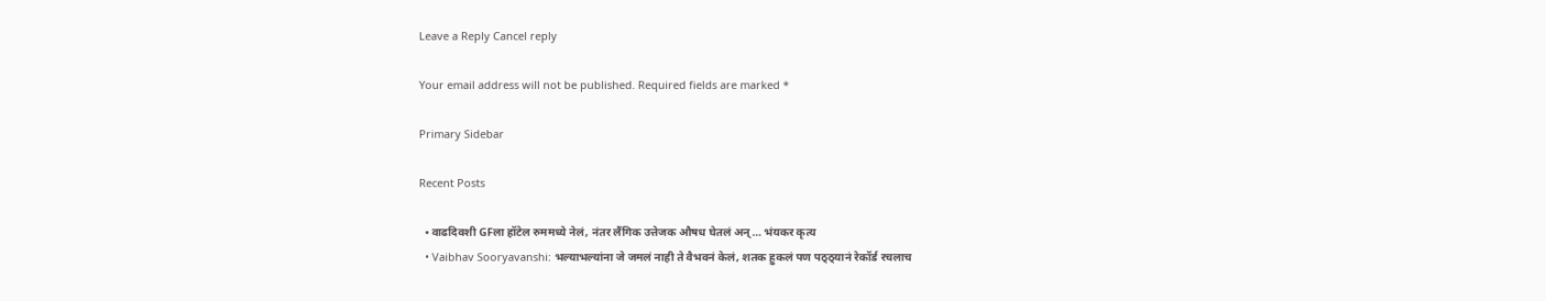Leave a Reply Cancel reply

Your email address will not be published. Required fields are marked *

Primary Sidebar

Recent Posts

  • वाढदिवशी GFला हॉटेल रुममध्ये नेलं, नंतर लैंगिक उत्तेजक औषध घेतलं अन्… भंयकर कृत्य
  • Vaibhav Sooryavanshi: भल्याभल्यांना जे जमलं नाही ते वैभवनं केलं, शतक हुकलं पण पठ्ठ्यानं रेकॉर्ड रचलाच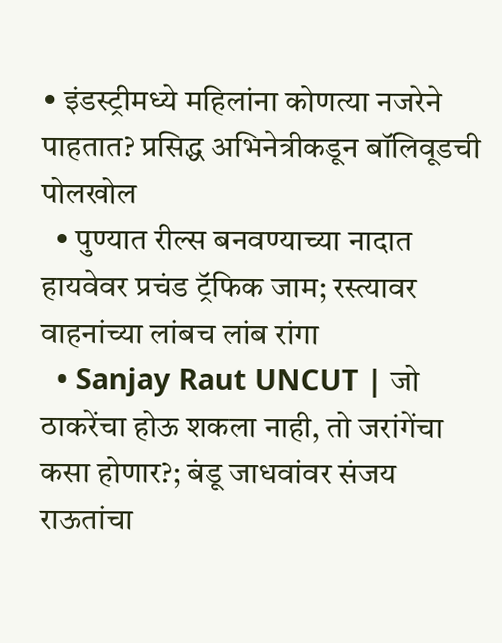• इंडस्ट्रीमध्ये महिलांना कोणत्या नजरेने पाहतात? प्रसिद्ध अभिनेत्रीकडून बॉलिवूडची पोलखोल
  • पुण्यात रील्स बनवण्याच्या नादात हायवेवर प्रचंड ट्रॅफिक जाम; रस्त्यावर वाहनांच्या लांबच लांब रांगा
  • Sanjay Raut UNCUT | जो ठाकरेंचा होऊ शकला नाही, तो जरांगेंचा कसा होणार?; बंडू जाधवांवर संजय राऊतांचा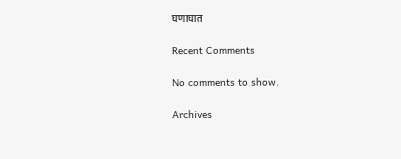घणाघात

Recent Comments

No comments to show.

Archives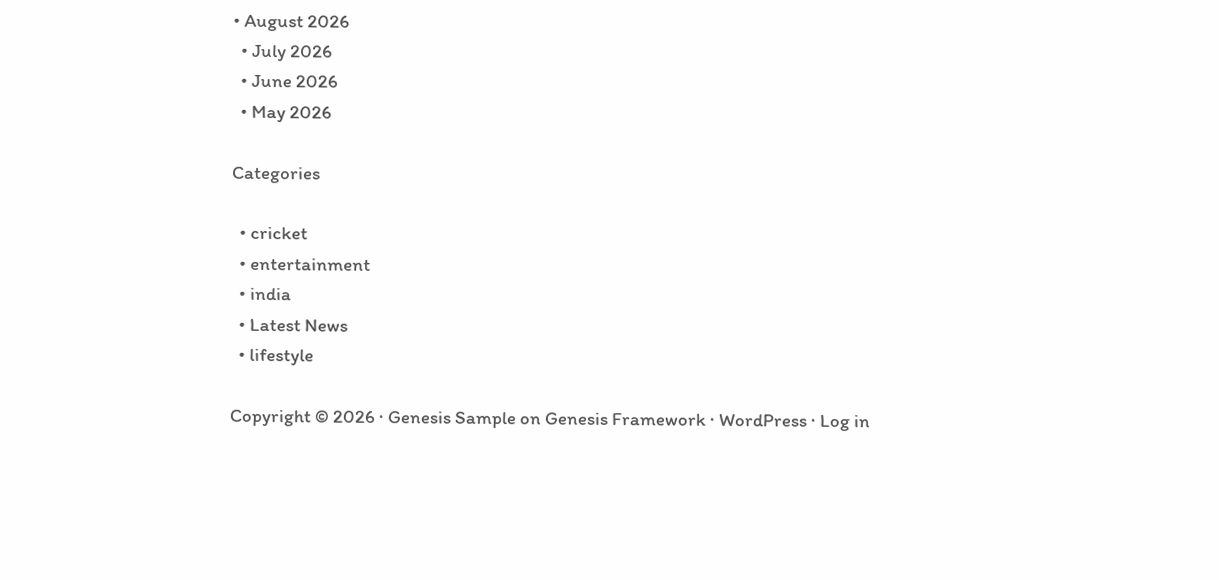• August 2026
  • July 2026
  • June 2026
  • May 2026

Categories

  • cricket
  • entertainment
  • india
  • Latest News
  • lifestyle

Copyright © 2026 · Genesis Sample on Genesis Framework · WordPress · Log in